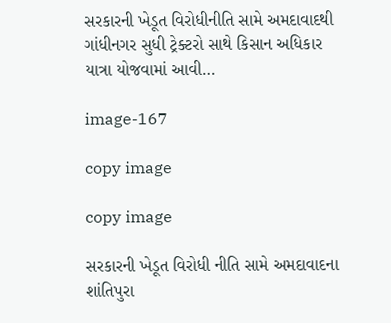સરકારની ખેડૂત વિરોધીનીતિ સામે અમદાવાદથી ગાંધીનગર સુધી ટ્રેક્ટરો સાથે કિસાન અધિકાર યાત્રા યોજવામાં આવી…

image-167

copy image

copy image

સરકારની ખેડૂત વિરોધી નીતિ સામે અમદાવાદના શાંતિપુરા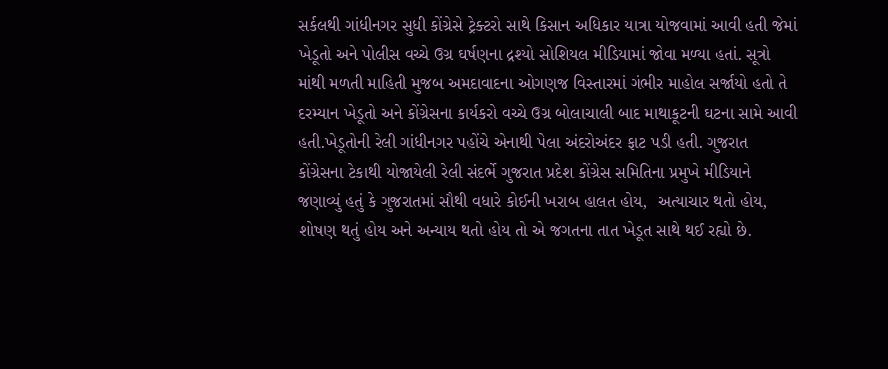સર્કલથી ગાંધીનગર સુધી કોંગ્રેસે ટ્રેક્ટરો સાથે કિસાન અધિકાર યાત્રા યોજવામાં આવી હતી જેમાં ખેડૂતો અને પોલીસ વચ્ચે ઉગ્ર ઘર્ષણના દ્રશ્યો સોશિયલ મીડિયામાં જોવા મળ્યા હતાં. સૂત્રો માંથી મળતી માહિતી મુજબ અમદાવાદના ઓગણજ વિસ્તારમાં ગંભીર માહોલ સર્જાયો હતો તે દરમ્યાન ખેડૂતો અને કોંગ્રેસના કાર્યકરો વચ્ચે ઉગ્ર બોલાચાલી બાદ માથાકૂટની ઘટના સામે આવી હતી.ખેડૂતોની રેલી ગાંધીનગર પહોંચે એનાથી પેલા અંદરોઅંદર ફાટ પડી હતી. ગુજરાત કોંગ્રેસના ટેકાથી યોજાયેલી રેલી સંદર્ભે ગુજરાત પ્રદેશ કોંગ્રેસ સમિતિના પ્રમુખે મીડિયાને જણાવ્યું હતું કે ગુજરાતમાં સૌથી વધારે કોઈની ખરાબ હાલત હોય,  અત્યાચાર થતો હોય, શોષણ થતું હોય અને અન્યાય થતો હોય તો એ જગતના તાત ખેડૂત સાથે થઈ રહ્યો છે.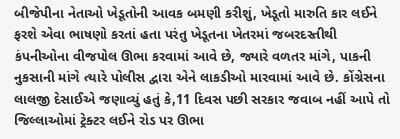બીજેપીના નેતાઓ ખેડૂતોની આવક બમણી કરીશું, ખેડૂતો મારુતિ કાર લઈને ફરશે એવા ભાષણો કરતાં હતા પરંતુ ખેડૂતના ખેતરમાં જબરદસ્તીથી કંપનીઓના વીજપોલ ઊભા કરવામાં આવે છે, જ્યારે વળતર માંગે, પાકની નુકસાની માંગે ત્યારે પોલીસ દ્વારા એને લાકડીઓ મારવામાં આવે છે. કોંગ્રેસના લાલજી દેસાઈએ જણાવ્યું હતું કે,11 દિવસ પછી સરકાર જવાબ નહીં આપે તો જિલ્લાઓમાં ટ્રેક્ટર લઈને રોડ પર ઊભા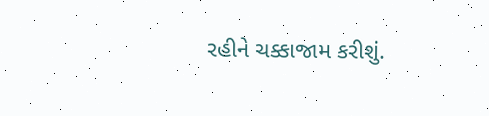રહીને ચક્કાજામ કરીશું.